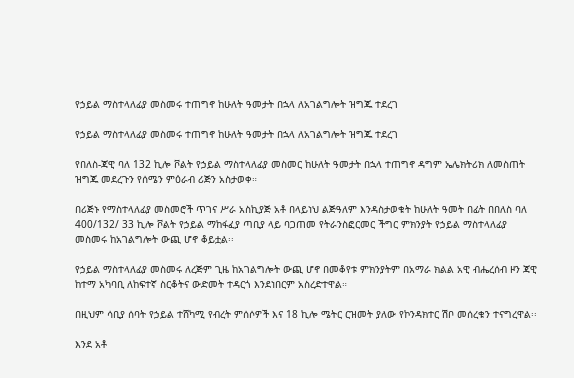የኃይል ማስተላለፊያ መስመሩ ተጠግኖ ከሁለት ዓመታት በኋላ ለአገልግሎት ዝግጁ ተደረገ

የኃይል ማስተላለፊያ መስመሩ ተጠግኖ ከሁለት ዓመታት በኋላ ለአገልግሎት ዝግጁ ተደረገ

የበለስ-ጃዊ ባለ 132 ኪሎ ቮልት የኃይል ማስተላለፊያ መስመር ከሁለት ዓመታት በኋላ ተጠግኖ ዳግም ኤሌክትሪክ ለመስጠት ዝግጁ መደረጉን የሰሜን ምዕራብ ሪጅን አስታወቀ።

በሪጅኑ የማስተላለፊያ መስመሮች ጥገና ሥራ አስኪያጅ አቶ በላይነህ ልጅዓለም እንዳስታወቁት ከሁለት ዓመት በፊት በበለስ ባለ 400/132/ 33 ኪሎ ቮልት የኃይል ማከፋፈያ ጣቢያ ላይ ባጋጠመ የትራንስፎርመር ችግር ምክንያት የኃይል ማስተላለፊያ መስመሩ ከአገልግሎት ውጪ ሆኖ ቆይቷል፡፡

የኃይል ማስተላለፊያ መስመሩ ለረጅም ጊዜ ከአገልግሎት ውጪ ሆኖ በመቆየቱ ምክንያትም በአማራ ክልል አዊ ብሔረሰብ ዞን ጃዊ ከተማ አካባቢ ለከፍተኛ ስርቆትና ውድመት ተዳርጎ እንደነበርም አስረድተዋል።

በዚህም ሳቢያ ሰባት የኃይል ተሸካሚ የብረት ምሰሶዎች እና 18 ኪሎ ሜትር ርዝመት ያለው የኮንዳክተር ሽቦ መሰረቁን ተናግረዋል፡፡

እንደ አቶ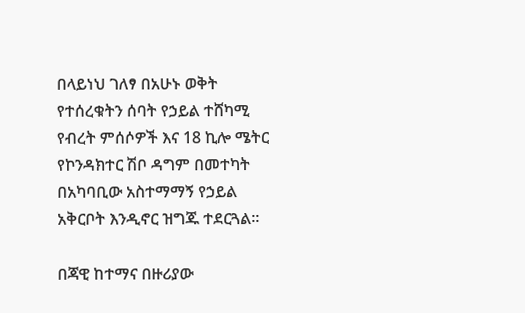በላይነህ ገለፃ በአሁኑ ወቅት የተሰረቁትን ሰባት የኃይል ተሸካሚ የብረት ምሰሶዎች እና 18 ኪሎ ሜትር የኮንዳክተር ሽቦ ዳግም በመተካት በአካባቢው አስተማማኝ የኃይል አቅርቦት እንዲኖር ዝግጁ ተደርጓል፡፡

በጃዊ ከተማና በዙሪያው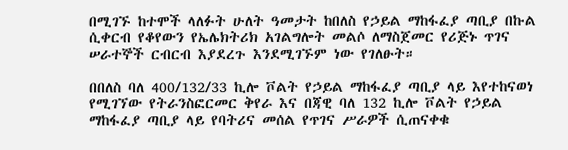በሚገኙ ከተሞች ላለፉት ሁለት ዓመታት ከበለስ የኃይል ማከፋፈያ ጣቢያ በኩል ሲቀርብ የቆየውን የኤሌክትሪክ አገልግሎት መልሶ ለማስጀመር የሪጅኑ ጥገና ሠራተኞች ርብርብ እያደረጉ እንደሚገኙም ነው የገለፁት።

በበለስ ባለ 400/132/33 ኪሎ ቮልት የኃይል ማከፋፈያ ጣቢያ ላይ እየተከናወነ የሚገኘው የትራንስፎርመር ቅየራ እና በጃዊ ባለ 132 ኪሎ ቮልት የኃይል ማከፋፈያ ጣቢያ ላይ የባትሪና መሰል የጥገና ሥራዎች ሲጠናቀቁ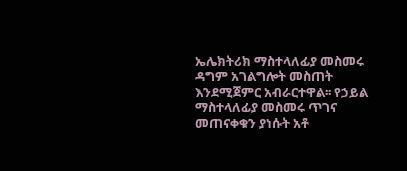ኤሌክትሪክ ማስተላለፊያ መስመሩ ዳግም አገልግሎት መስጠት እንደሚጀምር አብራርተዋል፡፡ የኃይል ማስተላለፊያ መስመሩ ጥገና መጠናቀቁን ያነሱት አቶ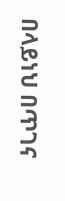በላይነህ በጥገና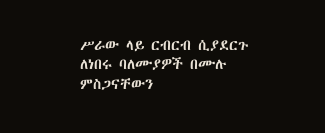ሥራው ላይ ርብርብ ሲያደርጉ ለነበሩ ባለሙያዎች በሙሉ ምስጋናቸውን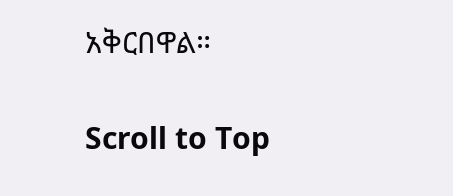አቅርበዋል።

Scroll to Top